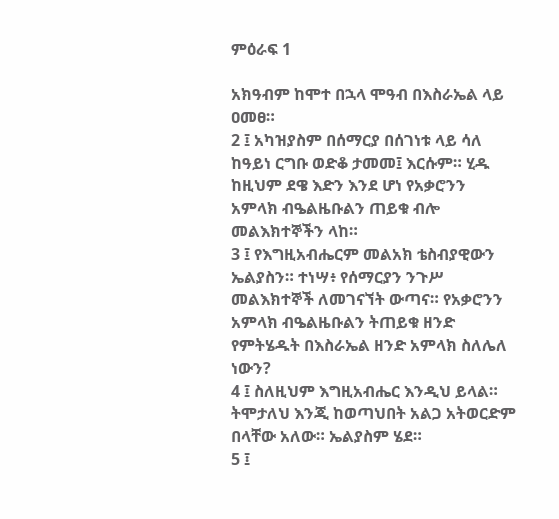ምዕራፍ 1

አክዓብም ከሞተ በኋላ ሞዓብ በእስራኤል ላይ ዐመፀ።
2 ፤ አካዝያስም በሰማርያ በሰገነቱ ላይ ሳለ ከዓይነ ርግቡ ወድቆ ታመመ፤ እርሱም። ሂዱ ከዚህም ደዌ እድን እንደ ሆነ የአቃሮንን አምላክ ብዔልዜቡልን ጠይቁ ብሎ መልእክተኞችን ላከ።
3 ፤ የእግዚአብሔርም መልአክ ቴስብያዊውን ኤልያስን። ተነሣ፥ የሰማርያን ንጉሥ መልእክተኞች ለመገናኘት ውጣና። የአቃሮንን አምላክ ብዔልዜቡልን ትጠይቁ ዘንድ የምትሄዱት በእስራኤል ዘንድ አምላክ ስለሌለ ነውን?
4 ፤ ስለዚህም እግዚአብሔር እንዲህ ይላል። ትሞታለህ እንጂ ከወጣህበት አልጋ አትወርድም በላቸው አለው። ኤልያስም ሄደ።
5 ፤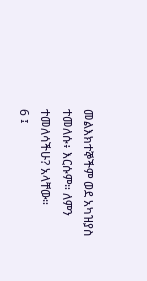መልእክተኞችም ወደ አካዝያስ ተመለሱ፥ እርሱም። ለምን ተመለሳችሁ? አላቸው።
6 ፤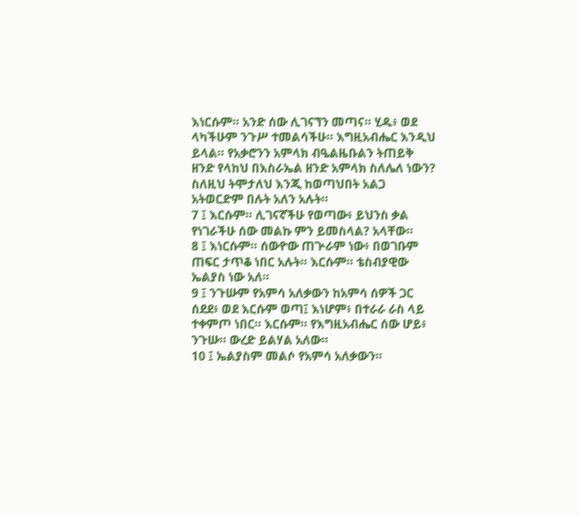እነርሱም። አንድ ሰው ሊገናኘን መጣና። ሂዱ፥ ወደ ላካችሁም ንጉሥ ተመልሳችሁ። እግዚአብሔር እንዲህ ይላል። የአቃሮንን አምላክ ብዔልዜቡልን ትጠይቅ ዘንድ የላከህ በእስራኤል ዘንድ አምላክ ስለሌለ ነውን? ስለዚህ ትሞታለህ እንጂ ከወጣህበት አልጋ አትወርድም በሉት አለን አሉት።
7 ፤ እርሱም። ሊገናኛችሁ የወጣው፥ ይህንስ ቃል የነገራችሁ ሰው መልኩ ምን ይመስላል? አላቸው።
8 ፤ እነርሱም። ሰውዮው ጠጕራም ነው፥ በወገቡም ጠፍር ታጥቆ ነበር አሉት። እርሱም። ቴስብያዊው ኤልያስ ነው አለ።
9 ፤ ንጉሡም የአምሳ አለቃውን ከአምሳ ሰዎች ጋር ሰደደ፥ ወደ እርሱም ወጣ፤ እነሆም፥ በተራራ ራስ ላይ ተቀምጦ ነበር። እርሱም። የእግዚአብሔር ሰው ሆይ፥ ንጉሡ። ውረድ ይልሃል አለው።
10 ፤ ኤልያስም መልሶ የአምሳ አለቃውን።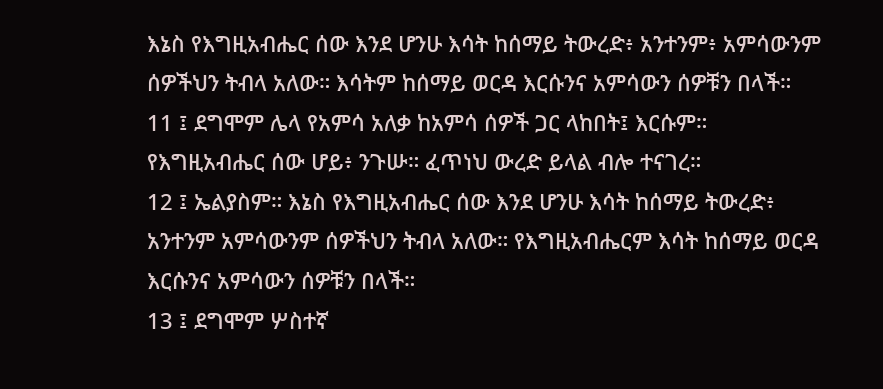እኔስ የእግዚአብሔር ሰው እንደ ሆንሁ እሳት ከሰማይ ትውረድ፥ አንተንም፥ አምሳውንም ሰዎችህን ትብላ አለው። እሳትም ከሰማይ ወርዳ እርሱንና አምሳውን ሰዎቹን በላች።
11 ፤ ደግሞም ሌላ የአምሳ አለቃ ከአምሳ ሰዎች ጋር ላከበት፤ እርሱም። የእግዚአብሔር ሰው ሆይ፥ ንጉሡ። ፈጥነህ ውረድ ይላል ብሎ ተናገረ።
12 ፤ ኤልያስም። እኔስ የእግዚአብሔር ሰው እንደ ሆንሁ እሳት ከሰማይ ትውረድ፥ አንተንም አምሳውንም ሰዎችህን ትብላ አለው። የእግዚአብሔርም እሳት ከሰማይ ወርዳ እርሱንና አምሳውን ሰዎቹን በላች።
13 ፤ ደግሞም ሦስተኛ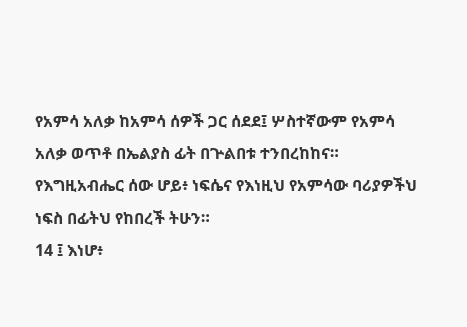የአምሳ አለቃ ከአምሳ ሰዎች ጋር ሰደደ፤ ሦስተኛውም የአምሳ አለቃ ወጥቶ በኤልያስ ፊት በጕልበቱ ተንበረከከና። የእግዚአብሔር ሰው ሆይ፥ ነፍሴና የእነዚህ የአምሳው ባሪያዎችህ ነፍስ በፊትህ የከበረች ትሁን።
14 ፤ እነሆ፥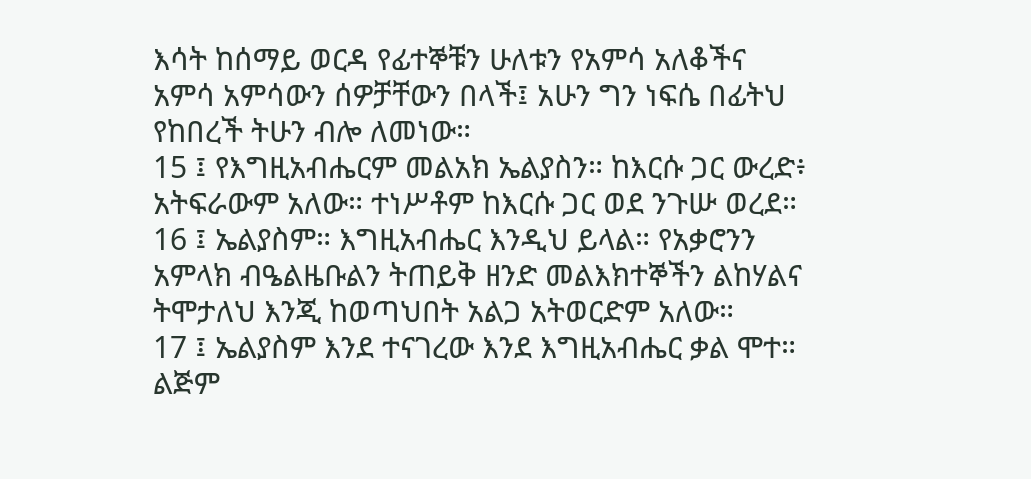እሳት ከሰማይ ወርዳ የፊተኞቹን ሁለቱን የአምሳ አለቆችና አምሳ አምሳውን ሰዎቻቸውን በላች፤ አሁን ግን ነፍሴ በፊትህ የከበረች ትሁን ብሎ ለመነው።
15 ፤ የእግዚአብሔርም መልአክ ኤልያስን። ከእርሱ ጋር ውረድ፥ አትፍራውም አለው። ተነሥቶም ከእርሱ ጋር ወደ ንጉሡ ወረደ።
16 ፤ ኤልያስም። እግዚአብሔር እንዲህ ይላል። የአቃሮንን አምላክ ብዔልዜቡልን ትጠይቅ ዘንድ መልእክተኞችን ልከሃልና ትሞታለህ እንጂ ከወጣህበት አልጋ አትወርድም አለው።
17 ፤ ኤልያስም እንደ ተናገረው እንደ እግዚአብሔር ቃል ሞተ። ልጅም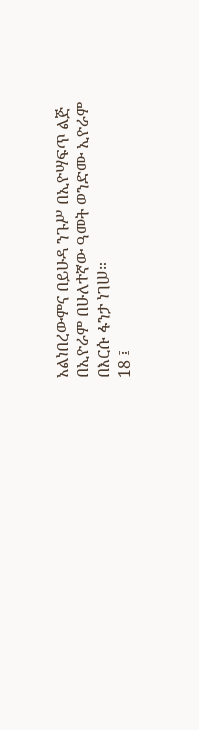አልነበረውምና በይሁዳ ንጉሥ በኢዮሣፍጥ ልጅ በኢዮራም በሁለተኛው ዓመት ወንድሙ ኢዮራም በእርሱ ፋንታ ነገሠ።
18 ፤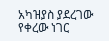አካዝያስ ያደረገው የቀረው ነገር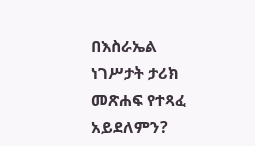በእስራኤል ነገሥታት ታሪክ መጽሐፍ የተጻፈ አይደለምን?